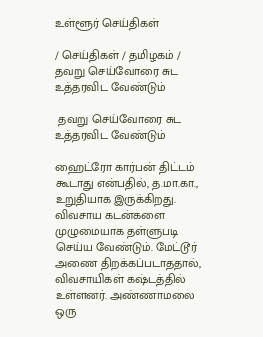உள்ளூர் செய்திகள்

/ செய்திகள் / தமிழகம் /  தவறு செய்வோரை சுட உத்தரவிட வேண்டும்

 தவறு செய்வோரை சுட உத்தரவிட வேண்டும்

ஹைட்ரோ கார்பன் திட்டம் கூடாது என்பதில், த.மா.கா., உறுதியாக இருக்கிறது. விவசாய கடன்களை முழுமையாக தள்ளுபடி செய்ய வேண்டும். மேட்டூர் அணை திறக்கப்படாததால், விவசாயிகள் கஷ்டத்தில் உள்ளனர். அண்ணாமலை ஒரு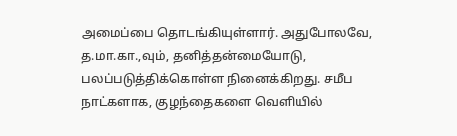அமைப்பை தொடங்கியுள்ளார். அதுபோலவே, த.மா.கா.,வும், தனித்தன்மையோடு, பலப்படுத்திக்கொள்ள நினைக்கிறது. சமீப நாட்களாக, குழந்தைகளை வெளியில்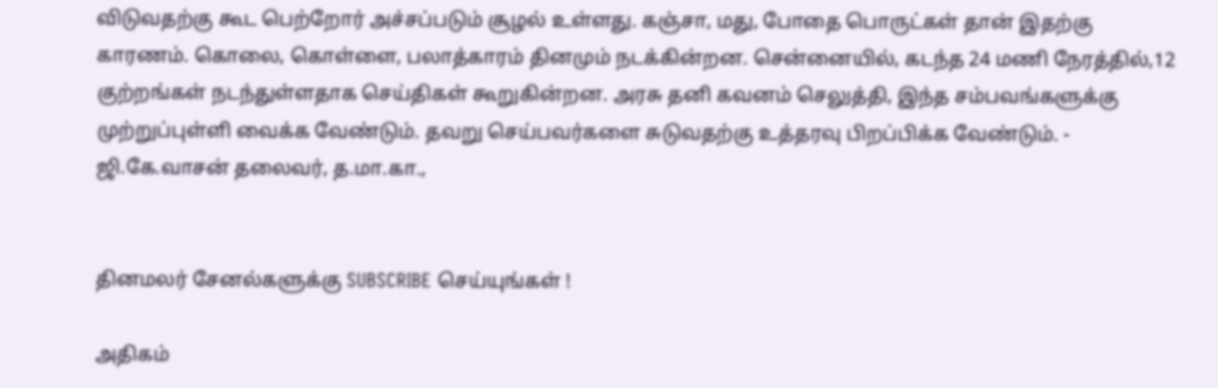விடுவதற்கு கூட பெற்றோர் அச்சப்படும் சூழல் உள்ளது. கஞ்சா, மது, போதை பொருட்கள் தான் இதற்கு காரணம். கொலை, கொள்ளை, பலாத்காரம் தினமும் நடக்கின்றன. சென்னையில், கடந்த 24 மணி நேரத்தில்,12 குற்றங்கள் நடந்துள்ளதாக செய்திகள் கூறுகின்றன. அரசு தனி கவனம் செலுத்தி, இந்த சம்பவங்களுக்கு முற்றுப்புள்ளி வைக்க வேண்டும். தவறு செய்பவர்களை சுடுவதற்கு உத்தரவு பிறப்பிக்க வேண்டும். - ஜி.கே.வாசன் தலைவர், த.மா.கா.,


தினமலர் சேனல்களுக்கு SUBSCRIBE செய்யுங்கள் !

அதிகம்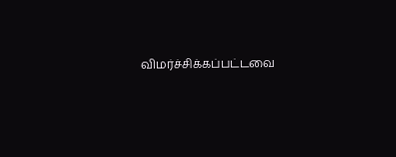விமர்ச்சிக்கப்பட்டவை